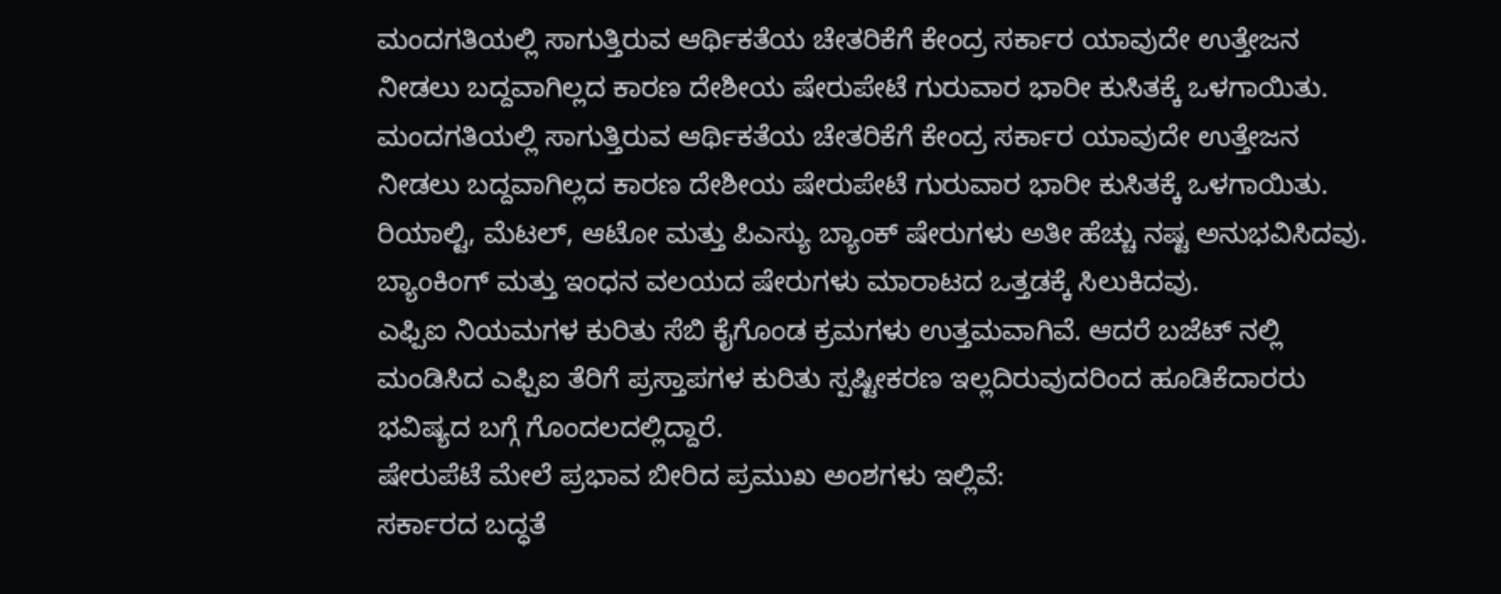ಮಂದಗತಿಯಲ್ಲಿ ಸಾಗುತ್ತಿರುವ ಆರ್ಥಿಕತೆಯ ಚೇತರಿಕೆಗೆ ಕೇಂದ್ರ ಸರ್ಕಾರ ಯಾವುದೇ ಉತ್ತೇಜನ ನೀಡಲು ಬದ್ದವಾಗಿಲ್ಲದ ಕಾರಣ ದೇಶೀಯ ಷೇರುಪೇಟೆ ಗುರುವಾರ ಭಾರೀ ಕುಸಿತಕ್ಕೆ ಒಳಗಾಯಿತು.
ಮಂದಗತಿಯಲ್ಲಿ ಸಾಗುತ್ತಿರುವ ಆರ್ಥಿಕತೆಯ ಚೇತರಿಕೆಗೆ ಕೇಂದ್ರ ಸರ್ಕಾರ ಯಾವುದೇ ಉತ್ತೇಜನ ನೀಡಲು ಬದ್ದವಾಗಿಲ್ಲದ ಕಾರಣ ದೇಶೀಯ ಷೇರುಪೇಟೆ ಗುರುವಾರ ಭಾರೀ ಕುಸಿತಕ್ಕೆ ಒಳಗಾಯಿತು.
ರಿಯಾಲ್ಟಿ, ಮೆಟಲ್, ಆಟೋ ಮತ್ತು ಪಿಎಸ್ಯು ಬ್ಯಾಂಕ್ ಷೇರುಗಳು ಅತೀ ಹೆಚ್ಚು ನಷ್ಟ ಅನುಭವಿಸಿದವು. ಬ್ಯಾಂಕಿಂಗ್ ಮತ್ತು ಇಂಧನ ವಲಯದ ಷೇರುಗಳು ಮಾರಾಟದ ಒತ್ತಡಕ್ಕೆ ಸಿಲುಕಿದವು.
ಎಫ್ಪಿಐ ನಿಯಮಗಳ ಕುರಿತು ಸೆಬಿ ಕೈಗೊಂಡ ಕ್ರಮಗಳು ಉತ್ತಮವಾಗಿವೆ. ಆದರೆ ಬಜೆಟ್ ನಲ್ಲಿ ಮಂಡಿಸಿದ ಎಫ್ಪಿಐ ತೆರಿಗೆ ಪ್ರಸ್ತಾಪಗಳ ಕುರಿತು ಸ್ಪಷ್ಟೀಕರಣ ಇಲ್ಲದಿರುವುದರಿಂದ ಹೂಡಿಕೆದಾರರು ಭವಿಷ್ಯದ ಬಗ್ಗೆ ಗೊಂದಲದಲ್ಲಿದ್ದಾರೆ.
ಷೇರುಪೆಟೆ ಮೇಲೆ ಪ್ರಭಾವ ಬೀರಿದ ಪ್ರಮುಖ ಅಂಶಗಳು ಇಲ್ಲಿವೆ:
ಸರ್ಕಾರದ ಬದ್ಧತೆ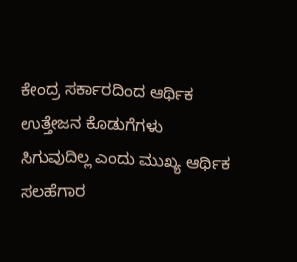ಕೇಂದ್ರ ಸರ್ಕಾರದಿಂದ ಆರ್ಥಿಕ ಉತ್ತೇಜನ ಕೊಡುಗೆಗಳು ಸಿಗುವುದಿಲ್ಲ ಎಂದು ಮುಖ್ಯ ಆರ್ಥಿಕ ಸಲಹೆಗಾರ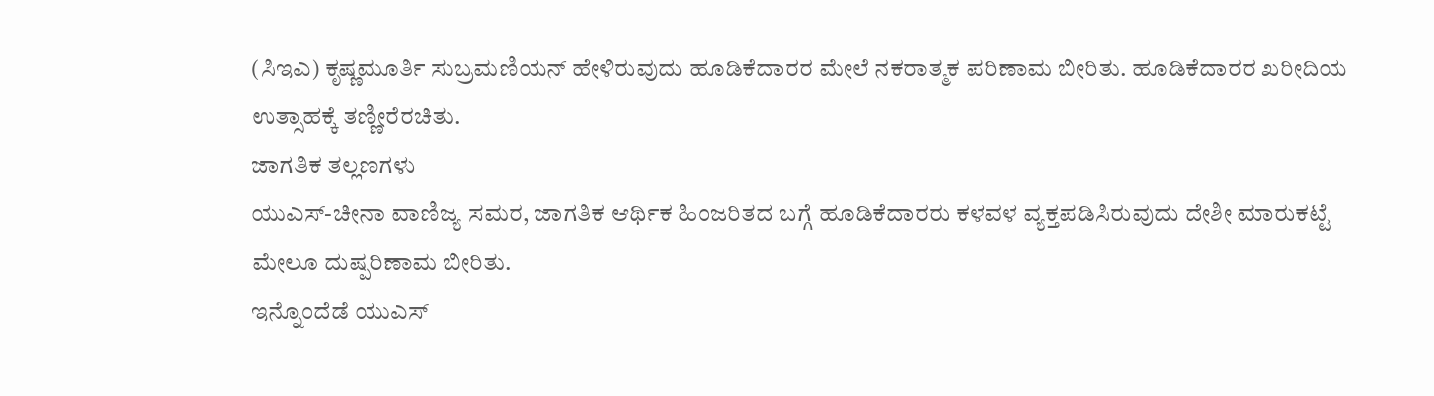(ಸಿಇಎ) ಕೃಷ್ಣಮೂರ್ತಿ ಸುಬ್ರಮಣಿಯನ್ ಹೇಳಿರುವುದು ಹೂಡಿಕೆದಾರರ ಮೇಲೆ ನಕರಾತ್ಮಕ ಪರಿಣಾಮ ಬೀರಿತು. ಹೂಡಿಕೆದಾರರ ಖರೀದಿಯ ಉತ್ಸಾಹಕ್ಕೆ ತಣ್ಣೀರೆರಚಿತು.
ಜಾಗತಿಕ ತಲ್ಲಣಗಳು
ಯುಎಸ್-ಚೀನಾ ವಾಣಿಜ್ಯ ಸಮರ, ಜಾಗತಿಕ ಆರ್ಥಿಕ ಹಿಂಜರಿತದ ಬಗ್ಗೆ ಹೂಡಿಕೆದಾರರು ಕಳವಳ ವ್ಯಕ್ತಪಡಿಸಿರುವುದು ದೇಶೀ ಮಾರುಕಟ್ಟೆ ಮೇಲೂ ದುಷ್ಪರಿಣಾಮ ಬೀರಿತು.
ಇನ್ನೊಂದೆಡೆ ಯುಎಸ್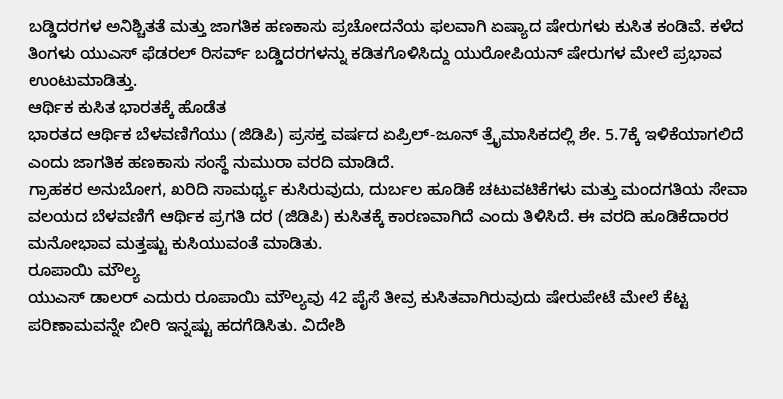ಬಡ್ಡಿದರಗಳ ಅನಿಶ್ಚಿತತೆ ಮತ್ತು ಜಾಗತಿಕ ಹಣಕಾಸು ಪ್ರಚೋದನೆಯ ಫಲವಾಗಿ ಏಷ್ಯಾದ ಷೇರುಗಳು ಕುಸಿತ ಕಂಡಿವೆ. ಕಳೆದ ತಿಂಗಳು ಯುಎಸ್ ಫೆಡರಲ್ ರಿಸರ್ವ್ ಬಡ್ಡಿದರಗಳನ್ನು ಕಡಿತಗೊಳಿಸಿದ್ದು ಯುರೋಪಿಯನ್ ಷೇರುಗಳ ಮೇಲೆ ಪ್ರಭಾವ ಉಂಟುಮಾಡಿತ್ತು.
ಆರ್ಥಿಕ ಕುಸಿತ ಭಾರತಕ್ಕೆ ಹೊಡೆತ
ಭಾರತದ ಆರ್ಥಿಕ ಬೆಳವಣಿಗೆಯು (ಜಿಡಿಪಿ) ಪ್ರಸಕ್ತ ವರ್ಷದ ಏಪ್ರಿಲ್-ಜೂನ್ ತ್ರೈಮಾಸಿಕದಲ್ಲಿ ಶೇ. 5.7ಕ್ಕೆ ಇಳಿಕೆಯಾಗಲಿದೆ ಎಂದು ಜಾಗತಿಕ ಹಣಕಾಸು ಸಂಸ್ಥೆ ನುಮುರಾ ವರದಿ ಮಾಡಿದೆ.
ಗ್ರಾಹಕರ ಅನುಬೋಗ, ಖರಿದಿ ಸಾಮರ್ಥ್ಯ ಕುಸಿರುವುದು, ದುರ್ಬಲ ಹೂಡಿಕೆ ಚಟುವಟಿಕೆಗಳು ಮತ್ತು ಮಂದಗತಿಯ ಸೇವಾ ವಲಯದ ಬೆಳವಣಿಗೆ ಆರ್ಥಿಕ ಪ್ರಗತಿ ದರ (ಜಿಡಿಪಿ) ಕುಸಿತಕ್ಕೆ ಕಾರಣವಾಗಿದೆ ಎಂದು ತಿಳಿಸಿದೆ. ಈ ವರದಿ ಹೂಡಿಕೆದಾರರ ಮನೋಭಾವ ಮತ್ತಷ್ಟು ಕುಸಿಯುವಂತೆ ಮಾಡಿತು.
ರೂಪಾಯಿ ಮೌಲ್ಯ
ಯುಎಸ್ ಡಾಲರ್ ಎದುರು ರೂಪಾಯಿ ಮೌಲ್ಯವು 42 ಪೈಸೆ ತೀವ್ರ ಕುಸಿತವಾಗಿರುವುದು ಷೇರುಪೇಟೆ ಮೇಲೆ ಕೆಟ್ಟ ಪರಿಣಾಮವನ್ನೇ ಬೀರಿ ಇನ್ನಷ್ಟು ಹದಗೆಡಿಸಿತು. ವಿದೇಶಿ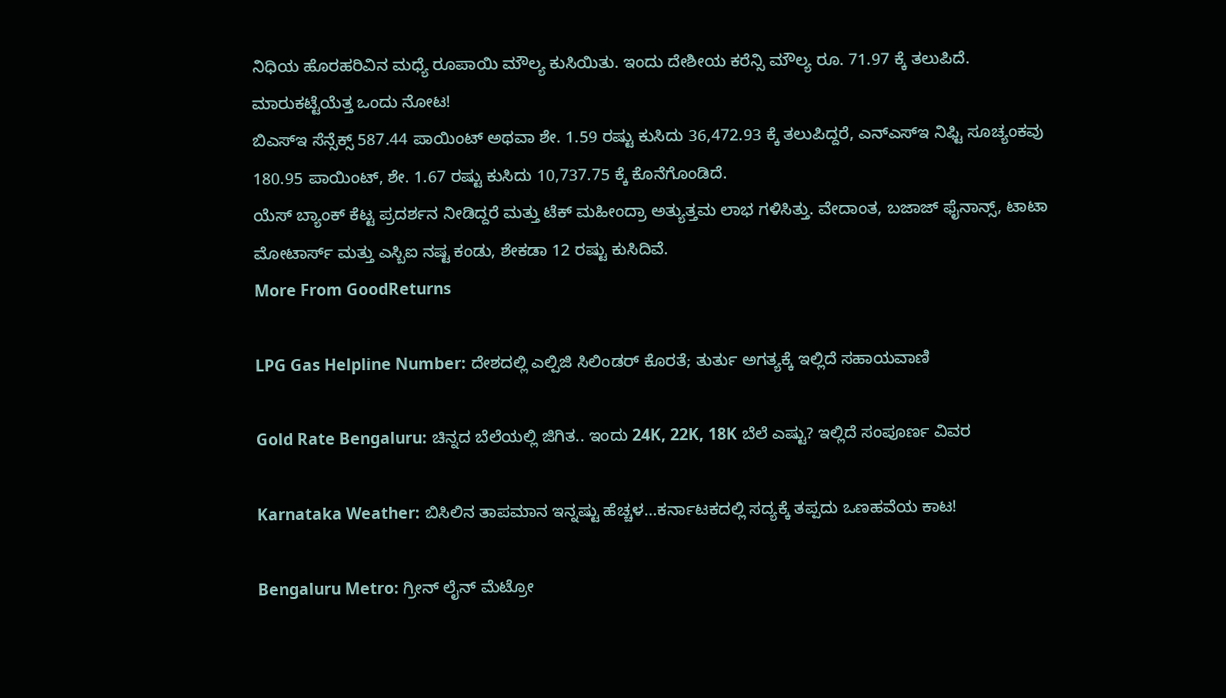ನಿಧಿಯ ಹೊರಹರಿವಿನ ಮಧ್ಯೆ ರೂಪಾಯಿ ಮೌಲ್ಯ ಕುಸಿಯಿತು. ಇಂದು ದೇಶೀಯ ಕರೆನ್ಸಿ ಮೌಲ್ಯ ರೂ. 71.97 ಕ್ಕೆ ತಲುಪಿದೆ.
ಮಾರುಕಟ್ಟೆಯೆತ್ತ ಒಂದು ನೋಟ!
ಬಿಎಸ್ಇ ಸೆನ್ಸೆಕ್ಸ್ 587.44 ಪಾಯಿಂಟ್ ಅಥವಾ ಶೇ. 1.59 ರಷ್ಟು ಕುಸಿದು 36,472.93 ಕ್ಕೆ ತಲುಪಿದ್ದರೆ, ಎನ್ಎಸ್ಇ ನಿಫ್ಟಿ ಸೂಚ್ಯಂಕವು 180.95 ಪಾಯಿಂಟ್, ಶೇ. 1.67 ರಷ್ಟು ಕುಸಿದು 10,737.75 ಕ್ಕೆ ಕೊನೆಗೊಂಡಿದೆ.
ಯೆಸ್ ಬ್ಯಾಂಕ್ ಕೆಟ್ಟ ಪ್ರದರ್ಶನ ನೀಡಿದ್ದರೆ ಮತ್ತು ಟೆಕ್ ಮಹೀಂದ್ರಾ ಅತ್ಯುತ್ತಮ ಲಾಭ ಗಳಿಸಿತ್ತು. ವೇದಾಂತ, ಬಜಾಜ್ ಫೈನಾನ್ಸ್, ಟಾಟಾ ಮೋಟಾರ್ಸ್ ಮತ್ತು ಎಸ್ಬಿಐ ನಷ್ಟ ಕಂಡು, ಶೇಕಡಾ 12 ರಷ್ಟು ಕುಸಿದಿವೆ.
More From GoodReturns

LPG Gas Helpline Number: ದೇಶದಲ್ಲಿ ಎಲ್ಪಿಜಿ ಸಿಲಿಂಡರ್ ಕೊರತೆ; ತುರ್ತು ಅಗತ್ಯಕ್ಕೆ ಇಲ್ಲಿದೆ ಸಹಾಯವಾಣಿ

Gold Rate Bengaluru: ಚಿನ್ನದ ಬೆಲೆಯಲ್ಲಿ ಜಿಗಿತ.. ಇಂದು 24K, 22K, 18K ಬೆಲೆ ಎಷ್ಟು? ಇಲ್ಲಿದೆ ಸಂಪೂರ್ಣ ವಿವರ

Karnataka Weather: ಬಿಸಿಲಿನ ತಾಪಮಾನ ಇನ್ನಷ್ಟು ಹೆಚ್ಚಳ…ಕರ್ನಾಟಕದಲ್ಲಿ ಸದ್ಯಕ್ಕೆ ತಪ್ಪದು ಒಣಹವೆಯ ಕಾಟ!

Bengaluru Metro: ಗ್ರೀನ್ ಲೈನ್ ಮೆಟ್ರೋ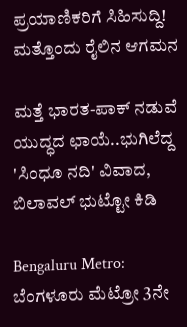ಪ್ರಯಾಣಿಕರಿಗೆ ಸಿಹಿಸುದ್ದಿ! ಮತ್ತೊಂದು ರೈಲಿನ ಆಗಮನ

ಮತ್ತೆ ಭಾರತ-ಪಾಕ್ ನಡುವೆ ಯುದ್ಧದ ಛಾಯೆ..ಭುಗಿಲೆದ್ದ 'ಸಿಂಧೂ ನದಿ' ವಿವಾದ, ಬಿಲಾವಲ್ ಭುಟ್ಟೋ ಕಿಡಿ

Bengaluru Metro: ಬೆಂಗಳೂರು ಮೆಟ್ರೋ 3ನೇ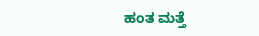ಹಂತ ಮತ್ತೆ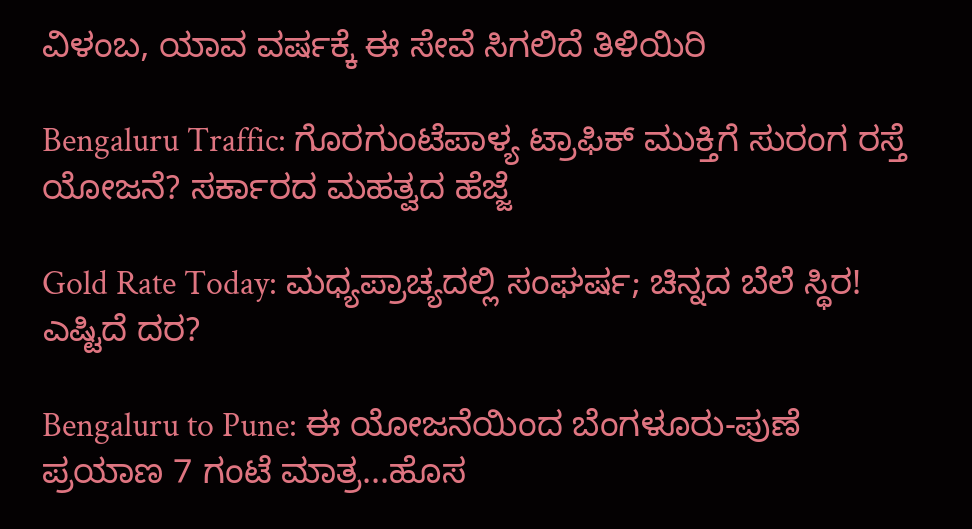ವಿಳಂಬ, ಯಾವ ವರ್ಷಕ್ಕೆ ಈ ಸೇವೆ ಸಿಗಲಿದೆ ತಿಳಿಯಿರಿ

Bengaluru Traffic: ಗೊರಗುಂಟೆಪಾಳ್ಯ ಟ್ರಾಫಿಕ್ ಮುಕ್ತಿಗೆ ಸುರಂಗ ರಸ್ತೆ ಯೋಜನೆ? ಸರ್ಕಾರದ ಮಹತ್ವದ ಹೆಜ್ಜೆ

Gold Rate Today: ಮಧ್ಯಪ್ರಾಚ್ಯದಲ್ಲಿ ಸಂಘರ್ಷ; ಚಿನ್ನದ ಬೆಲೆ ಸ್ಥಿರ! ಎಷ್ಟಿದೆ ದರ?

Bengaluru to Pune: ಈ ಯೋಜನೆಯಿಂದ ಬೆಂಗಳೂರು-ಪುಣೆ ಪ್ರಯಾಣ 7 ಗಂಟೆ ಮಾತ್ರ...ಹೊಸ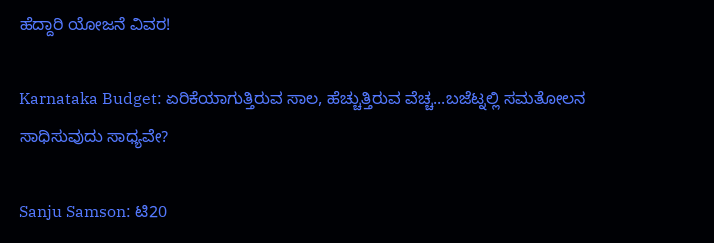ಹೆದ್ದಾರಿ ಯೋಜನೆ ವಿವರ!

Karnataka Budget: ಏರಿಕೆಯಾಗುತ್ತಿರುವ ಸಾಲ, ಹೆಚ್ಚುತ್ತಿರುವ ವೆಚ್ಚ...ಬಜೆಟ್ನಲ್ಲಿ ಸಮತೋಲನ ಸಾಧಿಸುವುದು ಸಾಧ್ಯವೇ?

Sanju Samson: ಟಿ20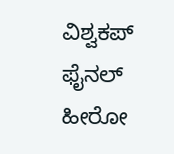ವಿಶ್ವಕಪ್ ಫೈನಲ್ ಹೀರೋ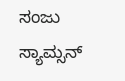ಸಂಜು ಸ್ಯಾಮ್ಸನ್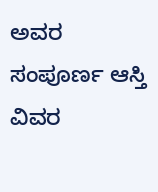ಅವರ ಸಂಪೂರ್ಣ ಆಸ್ತಿ ವಿವರ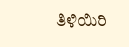ತಿಳಿಯಿರಿ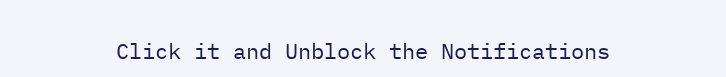Click it and Unblock the Notifications